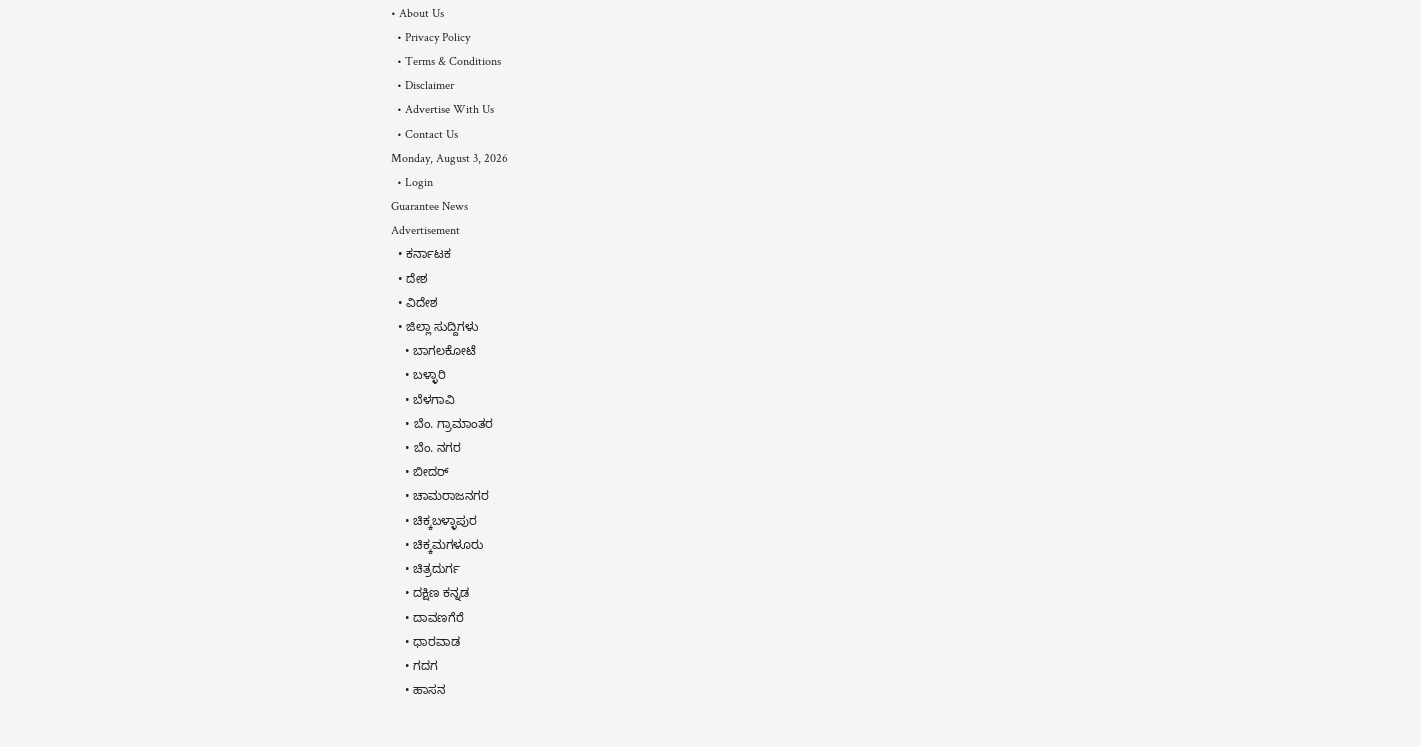• About Us
  • Privacy Policy
  • Terms & Conditions
  • Disclaimer
  • Advertise With Us
  • Contact Us
Monday, August 3, 2026
  • Login
Guarantee News
Advertisement
  • ಕರ್ನಾಟಕ
  • ದೇಶ
  • ವಿದೇಶ
  • ಜಿಲ್ಲಾ ಸುದ್ದಿಗಳು
    • ಬಾಗಲಕೋಟೆ
    • ಬಳ್ಳಾರಿ
    • ಬೆಳಗಾವಿ
    • ಬೆಂ. ಗ್ರಾಮಾಂತರ
    • ಬೆಂ. ನಗರ
    • ಬೀದರ್
    • ಚಾಮರಾಜನಗರ
    • ಚಿಕ್ಕಬಳ್ಳಾಪುರ
    • ಚಿಕ್ಕಮಗಳೂರು
    • ಚಿತ್ರದುರ್ಗ
    • ದಕ್ಷಿಣ ಕನ್ನಡ
    • ದಾವಣಗೆರೆ
    • ಧಾರವಾಡ
    • ಗದಗ
    • ಹಾಸನ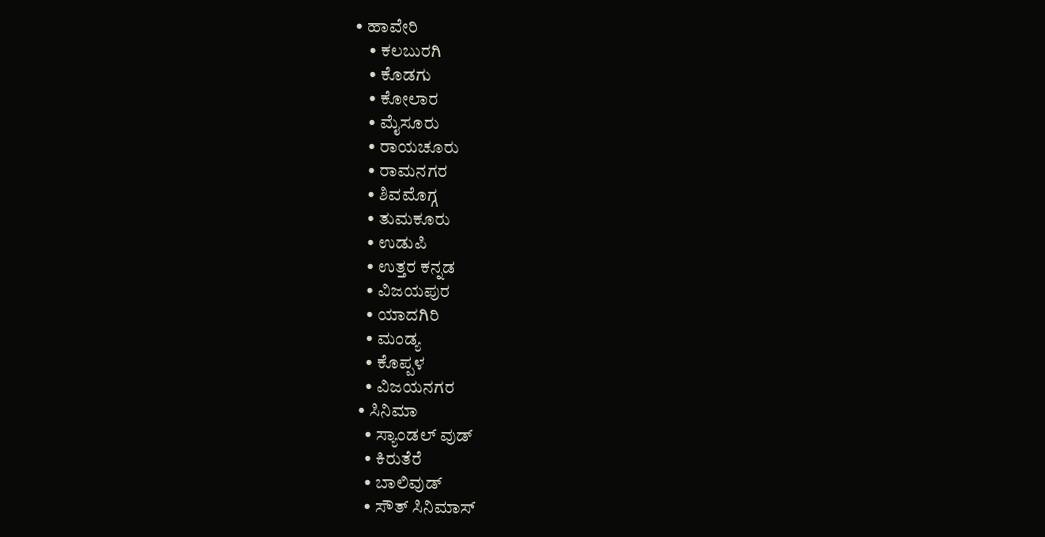• ಹಾವೇರಿ
    • ಕಲಬುರಗಿ
    • ಕೊಡಗು
    • ಕೋಲಾರ
    • ಮೈಸೂರು
    • ರಾಯಚೂರು
    • ರಾಮನಗರ
    • ಶಿವಮೊಗ್ಗ
    • ತುಮಕೂರು
    • ಉಡುಪಿ
    • ಉತ್ತರ ಕನ್ನಡ
    • ವಿಜಯಪುರ
    • ಯಾದಗಿರಿ
    • ಮಂಡ್ಯ
    • ಕೊಪ್ಪಳ
    • ವಿಜಯನಗರ
  • ಸಿನಿಮಾ
    • ಸ್ಯಾಂಡಲ್ ವುಡ್
    • ಕಿರುತೆರೆ
    • ಬಾಲಿವುಡ್
    • ಸೌತ್ ಸಿನಿಮಾಸ್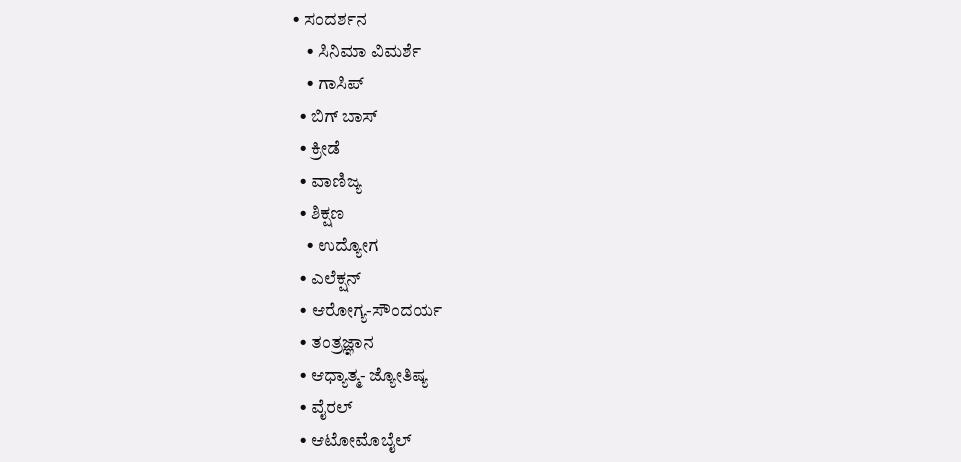• ಸಂದರ್ಶನ
    • ಸಿನಿಮಾ ವಿಮರ್ಶೆ
    • ಗಾಸಿಪ್
  • ಬಿಗ್ ಬಾಸ್
  • ಕ್ರೀಡೆ
  • ವಾಣಿಜ್ಯ
  • ಶಿಕ್ಷಣ
    • ಉದ್ಯೋಗ
  • ಎಲೆಕ್ಷನ್
  • ಆರೋಗ್ಯ-ಸೌಂದರ್ಯ
  • ತಂತ್ರಜ್ಞಾನ
  • ಆಧ್ಯಾತ್ಮ- ಜ್ಯೋತಿಷ್ಯ
  • ವೈರಲ್
  • ಆಟೋಮೊಬೈಲ್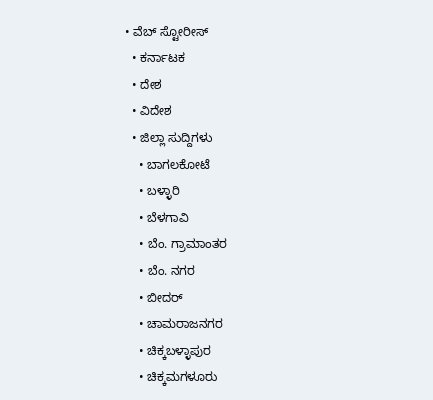• ವೆಬ್ ಸ್ಟೋರೀಸ್
  • ಕರ್ನಾಟಕ
  • ದೇಶ
  • ವಿದೇಶ
  • ಜಿಲ್ಲಾ ಸುದ್ದಿಗಳು
    • ಬಾಗಲಕೋಟೆ
    • ಬಳ್ಳಾರಿ
    • ಬೆಳಗಾವಿ
    • ಬೆಂ. ಗ್ರಾಮಾಂತರ
    • ಬೆಂ. ನಗರ
    • ಬೀದರ್
    • ಚಾಮರಾಜನಗರ
    • ಚಿಕ್ಕಬಳ್ಳಾಪುರ
    • ಚಿಕ್ಕಮಗಳೂರು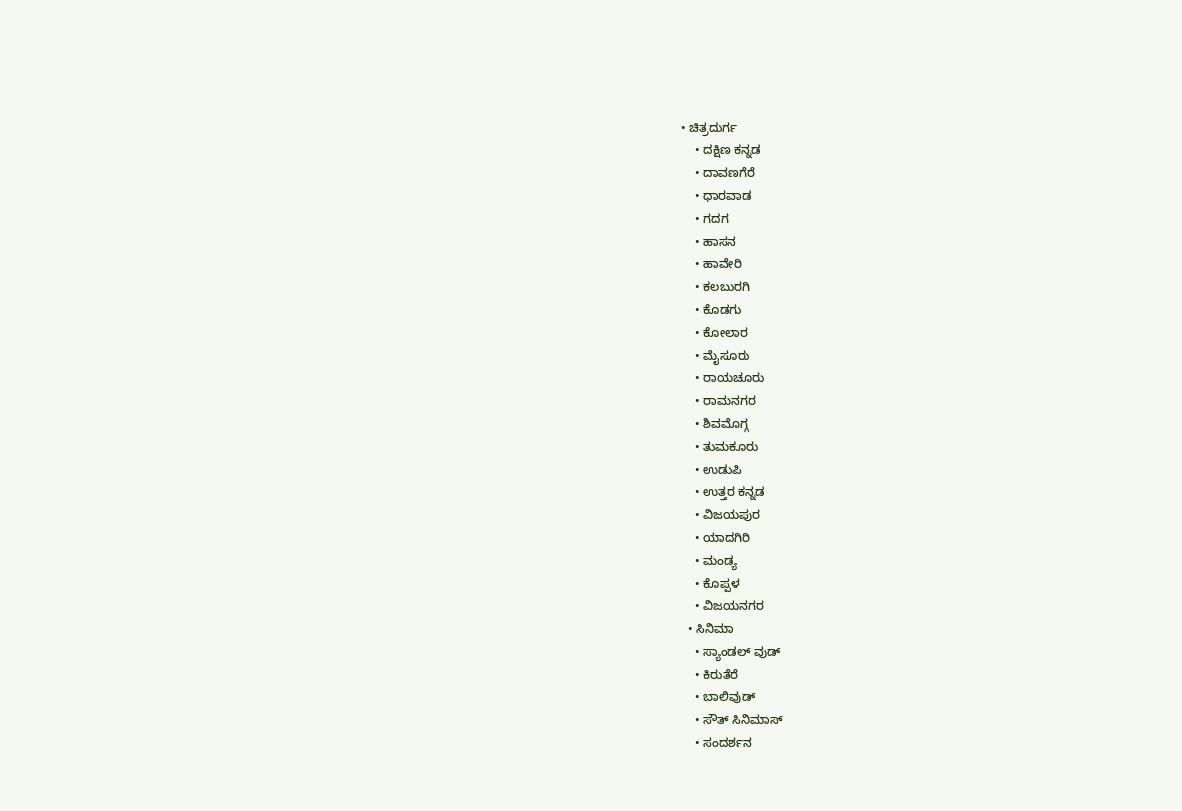• ಚಿತ್ರದುರ್ಗ
    • ದಕ್ಷಿಣ ಕನ್ನಡ
    • ದಾವಣಗೆರೆ
    • ಧಾರವಾಡ
    • ಗದಗ
    • ಹಾಸನ
    • ಹಾವೇರಿ
    • ಕಲಬುರಗಿ
    • ಕೊಡಗು
    • ಕೋಲಾರ
    • ಮೈಸೂರು
    • ರಾಯಚೂರು
    • ರಾಮನಗರ
    • ಶಿವಮೊಗ್ಗ
    • ತುಮಕೂರು
    • ಉಡುಪಿ
    • ಉತ್ತರ ಕನ್ನಡ
    • ವಿಜಯಪುರ
    • ಯಾದಗಿರಿ
    • ಮಂಡ್ಯ
    • ಕೊಪ್ಪಳ
    • ವಿಜಯನಗರ
  • ಸಿನಿಮಾ
    • ಸ್ಯಾಂಡಲ್ ವುಡ್
    • ಕಿರುತೆರೆ
    • ಬಾಲಿವುಡ್
    • ಸೌತ್ ಸಿನಿಮಾಸ್
    • ಸಂದರ್ಶನ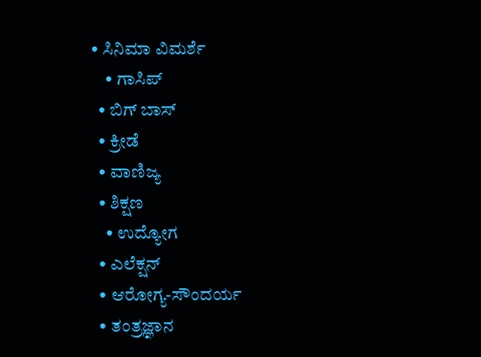• ಸಿನಿಮಾ ವಿಮರ್ಶೆ
    • ಗಾಸಿಪ್
  • ಬಿಗ್ ಬಾಸ್
  • ಕ್ರೀಡೆ
  • ವಾಣಿಜ್ಯ
  • ಶಿಕ್ಷಣ
    • ಉದ್ಯೋಗ
  • ಎಲೆಕ್ಷನ್
  • ಆರೋಗ್ಯ-ಸೌಂದರ್ಯ
  • ತಂತ್ರಜ್ಞಾನ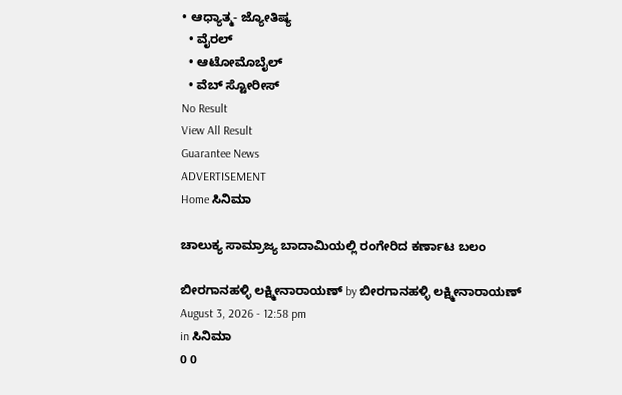• ಆಧ್ಯಾತ್ಮ- ಜ್ಯೋತಿಷ್ಯ
  • ವೈರಲ್
  • ಆಟೋಮೊಬೈಲ್
  • ವೆಬ್ ಸ್ಟೋರೀಸ್
No Result
View All Result
Guarantee News
ADVERTISEMENT
Home ಸಿನಿಮಾ

ಚಾಲುಕ್ಯ ಸಾಮ್ರಾಜ್ಯ ಬಾದಾಮಿಯಲ್ಲಿ ರಂಗೇರಿದ ಕರ್ಣಾಟ ಬಲಂ

ಬೀರಗಾನಹಳ್ಳಿ ಲಕ್ಷ್ಮೀನಾರಾಯಣ್ by ಬೀರಗಾನಹಳ್ಳಿ ಲಕ್ಷ್ಮೀನಾರಾಯಣ್
August 3, 2026 - 12:58 pm
in ಸಿನಿಮಾ
0 0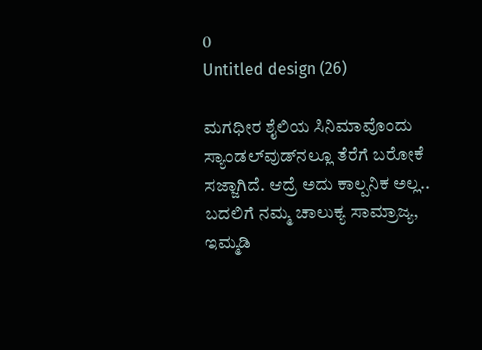0
Untitled design (26)

ಮಗಧೀರ ಶೈಲಿಯ ಸಿನಿಮಾವೊಂದು ಸ್ಯಾಂಡಲ್‌ವುಡ್‌‌ನಲ್ಲೂ ತೆರೆಗೆ ಬರೋಕೆ ಸಜ್ಜಾಗಿದೆ. ಆದ್ರೆ ಅದು ಕಾಲ್ಪನಿಕ ಅಲ್ಲ.. ಬದಲಿಗೆ ನಮ್ಮ ಚಾಲುಕ್ಯ ಸಾಮ್ರಾಜ್ಯ, ಇಮ್ಮಡಿ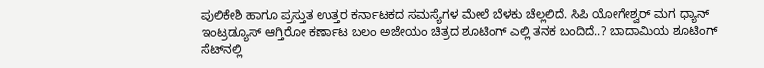ಪುಲಿಕೇಶಿ ಹಾಗೂ ಪ್ರಸ್ತುತ ಉತ್ತರ ಕರ್ನಾಟಕದ ಸಮಸ್ಯೆಗಳ ಮೇಲೆ ಬೆಳಕು ಚೆಲ್ಲಲಿದೆ. ಸಿಪಿ ಯೋಗೇಶ್ವರ್ ಮಗ ಧ್ಯಾನ್ ಇಂಟ್ರಡ್ಯೂಸ್ ಆಗ್ತಿರೋ ಕರ್ಣಾಟ ಬಲಂ ಅಜೇಯಂ ಚಿತ್ರದ ಶೂಟಿಂಗ್ ಎಲ್ಲಿ ತನಕ ಬಂದಿದೆ..? ಬಾದಾಮಿಯ ಶೂಟಿಂಗ್ ಸೆಟ್‌‌ನಲ್ಲಿ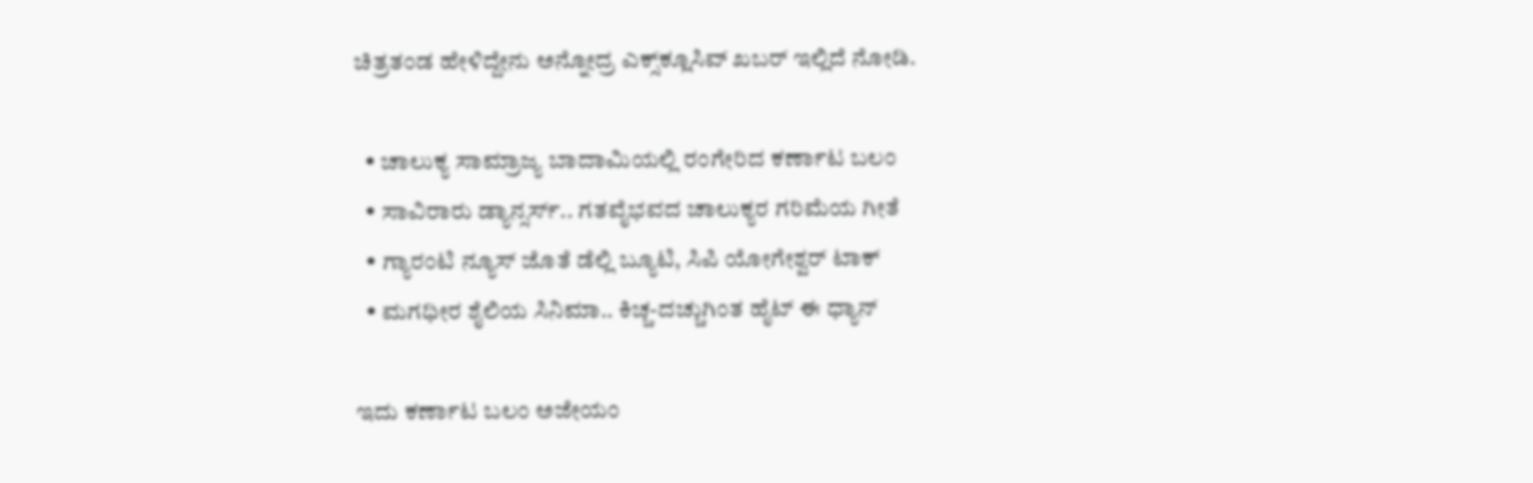ಚಿತ್ರತಂಡ ಹೇಳಿದ್ದೇನು ಅನ್ನೋದ್ರ ಎಕ್ಸ್‌‌ಕ್ಲೂಸಿವ್ ಖಬರ್ ಇಲ್ಲಿದೆ ನೋಡಿ.

  • ಚಾಲುಕ್ಯ ಸಾಮ್ರಾಜ್ಯ ಬಾದಾಮಿಯಲ್ಲಿ ರಂಗೇರಿದ ಕರ್ಣಾಟ ಬಲಂ
  • ಸಾವಿರಾರು ಡ್ಯಾನ್ಸರ್ಸ್.. ಗತವೈಭವದ ಚಾಲುಕ್ಯರ ಗರಿಮೆಯ ಗೀತೆ
  • ಗ್ಯಾರಂಟಿ ನ್ಯೂಸ್ ಜೊತೆ ಡೆಲ್ಲಿ ಬ್ಯೂಟಿ, ಸಿಪಿ ಯೋಗೇಶ್ವರ್ ಟಾಕ್
  • ಮಗಧೀರ ಶೈಲಿಯ ಸಿನಿಮಾ.. ಕಿಚ್ಚ-ದಚ್ಚುಗಿಂತ ಹೈಟ್ ಈ ಧ್ಯಾನ್

ಇದು ಕರ್ಣಾಟ ಬಲಂ ಅಜೇಯಂ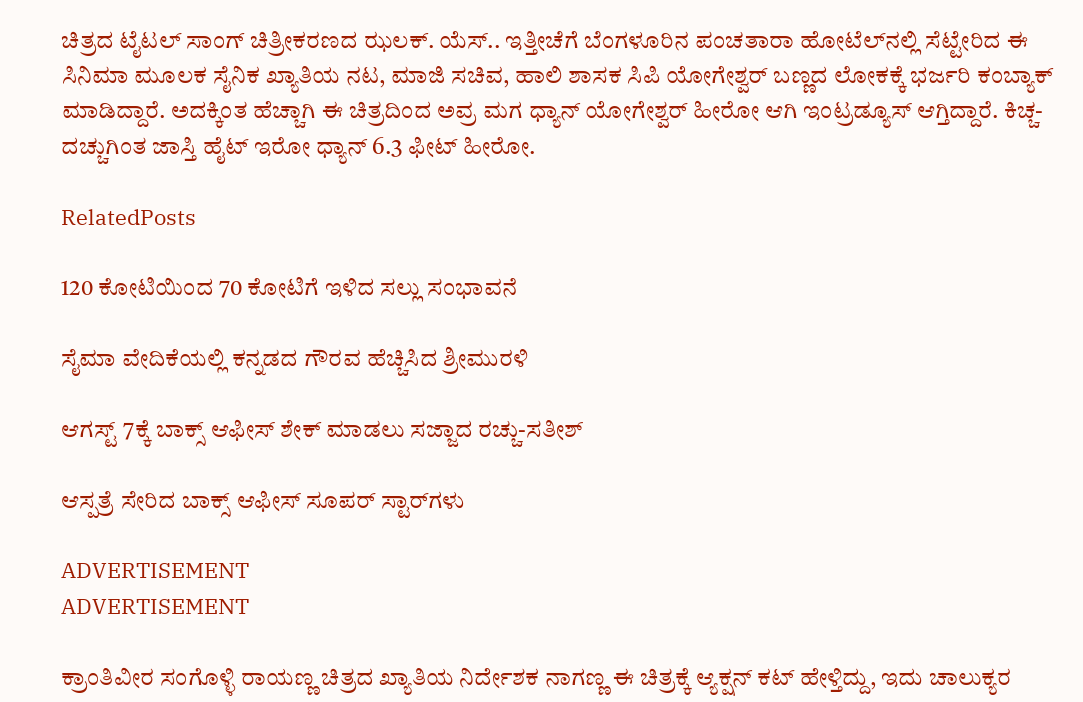ಚಿತ್ರದ ಟೈಟಲ್ ಸಾಂಗ್ ಚಿತ್ರೀಕರಣದ ಝಲಕ್. ಯೆಸ್.. ಇತ್ತೀಚೆಗೆ ಬೆಂಗಳೂರಿನ ಪಂಚತಾರಾ ಹೋಟೆಲ್‌‌ನಲ್ಲಿ ಸೆಟ್ಟೇರಿದ ಈ ಸಿನಿಮಾ ಮೂಲಕ ಸೈನಿಕ ಖ್ಯಾತಿಯ ನಟ, ಮಾಜಿ ಸಚಿವ, ಹಾಲಿ ಶಾಸಕ ಸಿಪಿ ಯೋಗೇಶ್ವರ್ ಬಣ್ಣದ ಲೋಕಕ್ಕೆ ಭರ್ಜರಿ ಕಂಬ್ಯಾಕ್ ಮಾಡಿದ್ದಾರೆ. ಅದಕ್ಕಿಂತ ಹೆಚ್ಚಾಗಿ ಈ ಚಿತ್ರದಿಂದ ಅವ್ರ ಮಗ ಧ್ಯಾನ್ ಯೋಗೇಶ್ವರ್ ಹೀರೋ ಆಗಿ ಇಂಟ್ರಡ್ಯೂಸ್ ಆಗ್ತಿದ್ದಾರೆ. ಕಿಚ್ಚ-ದಚ್ಚುಗಿಂತ ಜಾಸ್ತಿ ಹೈಟ್ ಇರೋ ಧ್ಯಾನ್ 6.3 ಫೀಟ್ ಹೀರೋ.

RelatedPosts

120 ಕೋಟಿಯಿಂದ 70 ಕೋಟಿಗೆ ಇಳಿದ ಸಲ್ಲು ಸಂಭಾವನೆ

ಸೈಮಾ ವೇದಿಕೆಯಲ್ಲಿ ಕನ್ನಡದ ಗೌರವ ಹೆಚ್ಚಿಸಿದ ಶ್ರೀಮುರಳಿ

ಆಗಸ್ಟ್ 7ಕ್ಕೆ ಬಾಕ್ಸ್ ಆಫೀಸ್ ಶೇಕ್ ಮಾಡಲು ಸಜ್ಜಾದ ರಚ್ಚು-ಸತೀಶ್

ಆಸ್ಪತ್ರೆ ಸೇರಿದ ಬಾಕ್ಸ್ ಆಫೀಸ್ ಸೂಪರ್ ಸ್ಟಾರ್‌ಗಳು

ADVERTISEMENT
ADVERTISEMENT

ಕ್ರಾಂತಿವೀರ ಸಂಗೊಳ್ಳಿ ರಾಯಣ್ಣ ಚಿತ್ರದ ಖ್ಯಾತಿಯ ನಿರ್ದೇಶಕ ನಾಗಣ್ಣ ಈ ಚಿತ್ರಕ್ಕೆ ಆ್ಯಕ್ಷನ್ ಕಟ್ ಹೇಳ್ತಿದ್ದು, ಇದು ಚಾಲುಕ್ಯರ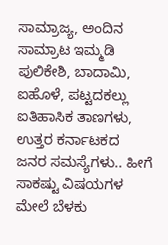ಸಾಮ್ರಾಜ್ಯ, ಅಂದಿನ ಸಾಮ್ರಾಟ ಇಮ್ಮಡಿ ಪುಲಿಕೇಶಿ, ಬಾದಾಮಿ, ಐಹೊಳೆ, ಪಟ್ಟದಕಲ್ಲು ಐತಿಹಾಸಿಕ ತಾಣಗಳು, ಉತ್ತರ ಕರ್ನಾಟಕದ ಜನರ ಸಮಸ್ಯೆಗಳು.. ಹೀಗೆ ಸಾಕಷ್ಟು ವಿಷಯಗಳ ಮೇಲೆ ಬೆಳಕು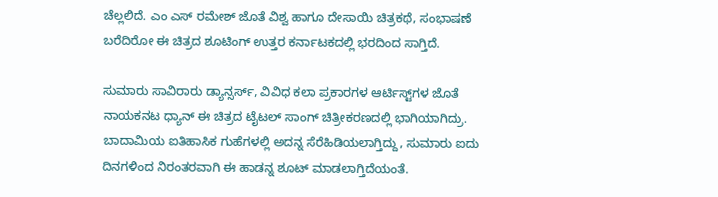ಚೆಲ್ಲಲಿದೆ. ಎಂ ಎಸ್ ರಮೇಶ್ ಜೊತೆ ವಿಶ್ವ ಹಾಗೂ ದೇಸಾಯಿ ಚಿತ್ರಕಥೆ, ಸಂಭಾಷಣೆ ಬರೆದಿರೋ ಈ ಚಿತ್ರದ ಶೂಟಿಂಗ್ ಉತ್ತರ ಕರ್ನಾಟಕದಲ್ಲಿ ಭರದಿಂದ ಸಾಗ್ತಿದೆ.

ಸುಮಾರು ಸಾವಿರಾರು ಡ್ಯಾನ್ಸರ್ಸ್, ವಿವಿಧ ಕಲಾ ಪ್ರಕಾರಗಳ ಆರ್ಟಿಸ್ಟ್‌‌ಗಳ ಜೊತೆ ನಾಯಕನಟ ಧ್ಯಾನ್ ಈ ಚಿತ್ರದ ಟೈಟಲ್ ಸಾಂಗ್‌ ಚಿತ್ರೀಕರಣದಲ್ಲಿ ಭಾಗಿಯಾಗಿದ್ರು. ಬಾದಾಮಿಯ ಐತಿಹಾಸಿಕ ಗುಹೆಗಳಲ್ಲಿ ಅದನ್ನ ಸೆರೆಹಿಡಿಯಲಾಗ್ತಿದ್ದು, ಸುಮಾರು ಐದು ದಿನಗಳಿಂದ ನಿರಂತರವಾಗಿ ಈ ಹಾಡನ್ನ ಶೂಟ್ ಮಾಡಲಾಗ್ತಿದೆಯಂತೆ.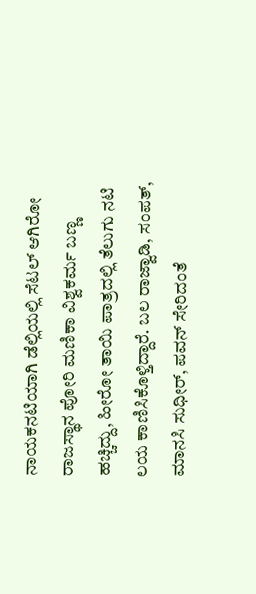ನಾಯಕನಟಿಯಾಗಿ ಡೆಲ್ಲಿಯಲ್ಲಿ ಸೆಟಲ್ ಆಗಿರೋ ರಾಜಸ್ಥಾನ ಪೋರಿ ಮಣಿಕಾ ವಿಶ್ವಕರ್ಮ ಬಣ್ಣ ಹಚ್ಚಿದ್ದು, ಹೀರೋ ತಾಯಿ ಪಾತ್ರದಲ್ಲಿ ತೆಲುಗು ನಟಿ ಲಯ ಕಾಣಿಸಿಕೊಳ್ತಿದ್ದಾರೆ. ಬಲ ರಾಜ್ವಾಡಿ, ಸಂಪತ್, ಮಾನಸಿ ಸುಧೀರ್, ಪವನ್ ಸೇರಿದಂತೆ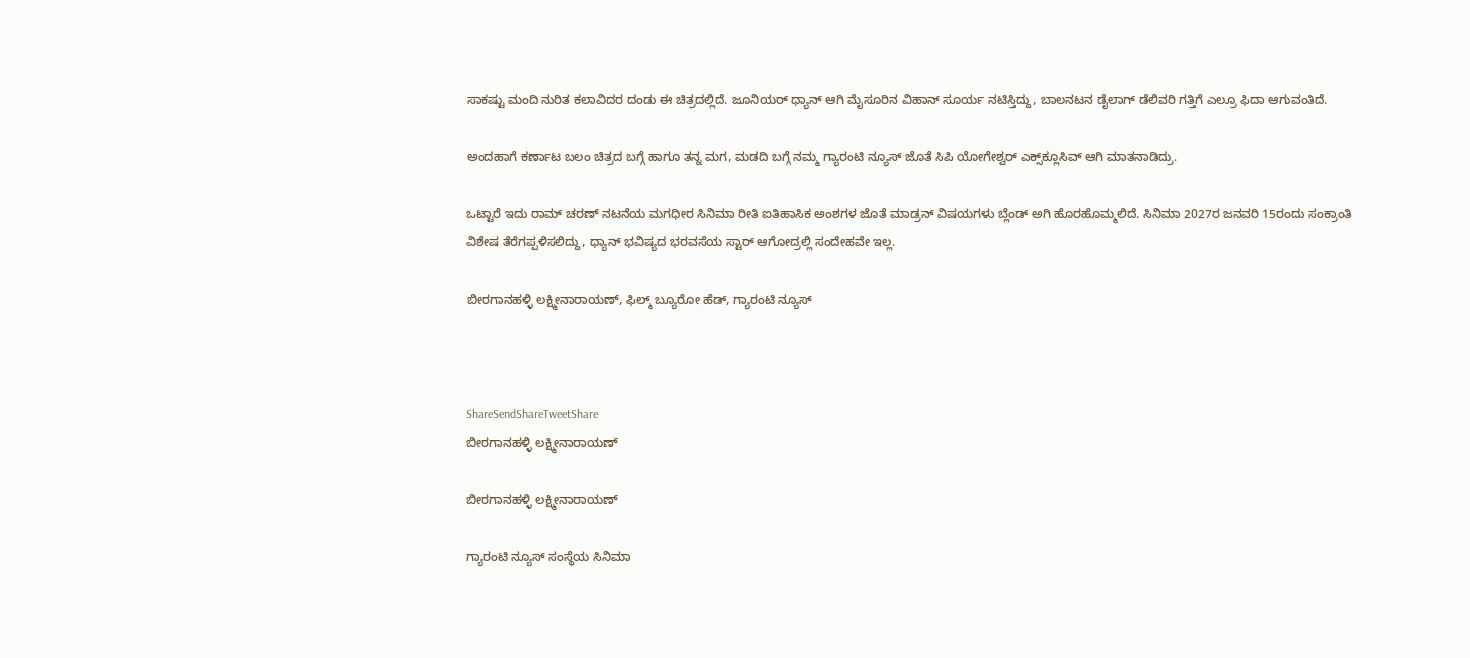ಸಾಕಷ್ಟು ಮಂದಿ ನುರಿತ ಕಲಾವಿದರ ದಂಡು ಈ ಚಿತ್ರದಲ್ಲಿದೆ. ಜೂನಿಯರ್ ಧ್ಯಾನ್ ಆಗಿ ಮೈಸೂರಿನ ವಿಹಾನ್ ಸೂರ್ಯ ನಟಿಸ್ತಿದ್ದು, ಬಾಲನಟನ ಡೈಲಾಗ್ ಡೆಲಿವರಿ ಗತ್ತಿಗೆ ಎಲ್ರೂ ಫಿದಾ ಆಗುವಂತಿದೆ.

ಅಂದಹಾಗೆ ಕರ್ಣಾಟ ಬಲಂ ಚಿತ್ರದ ಬಗ್ಗೆ ಹಾಗೂ ತನ್ನ ಮಗ, ಮಡದಿ ಬಗ್ಗೆ ನಮ್ಮ ಗ್ಯಾರಂಟಿ ನ್ಯೂಸ್ ಜೊತೆ ಸಿಪಿ ಯೋಗೇಶ್ವರ್ ಎಕ್ಸ್‌‌ಕ್ಲೂಸಿವ್ ಆಗಿ ಮಾತನಾಡಿದ್ರು.

ಒಟ್ಟಾರೆ ಇದು ರಾಮ್ ಚರಣ್ ನಟನೆಯ ಮಗಧೀರ ಸಿನಿಮಾ ರೀತಿ ಐತಿಹಾಸಿಕ ಅಂಶಗಳ ಜೊತೆ ಮಾಡ್ರನ್ ವಿಷಯಗಳು ಬ್ಲೆಂಡ್ ಅಗಿ ಹೊರಹೊಮ್ಮಲಿದೆ. ಸಿನಿಮಾ 2027ರ ಜನವರಿ 15ರಂದು ಸಂಕ್ರಾಂತಿ ವಿಶೇಷ ತೆರೆಗಪ್ಪಳಿಸಲಿದ್ದು, ಧ್ಯಾನ್‌ ಭವಿಷ್ಯದ ಭರವಸೆಯ ಸ್ಟಾರ್ ಆಗೋದ್ರಲ್ಲಿ ಸಂದೇಹವೇ ಇಲ್ಲ.

ಬೀರಗಾನಹಳ್ಳಿ ಲಕ್ಷ್ಮೀನಾರಾಯಣ್, ಫಿಲ್ಮ್ ಬ್ಯೂರೋ ಹೆಡ್, ಗ್ಯಾರಂಟಿ ನ್ಯೂಸ್



ShareSendShareTweetShare
ಬೀರಗಾನಹಳ್ಳಿ ಲಕ್ಷ್ಮೀನಾರಾಯಣ್

ಬೀರಗಾನಹಳ್ಳಿ ಲಕ್ಷ್ಮೀನಾರಾಯಣ್

ಗ್ಯಾರಂಟಿ ನ್ಯೂಸ್ ಸಂಸ್ಥೆಯ ಸಿನಿಮಾ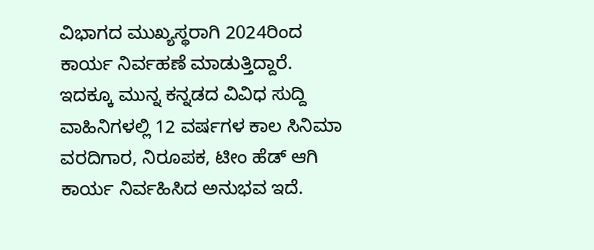ವಿಭಾಗದ ಮುಖ್ಯಸ್ಥರಾಗಿ 2024ರಿಂದ ಕಾರ್ಯ ನಿರ್ವಹಣೆ ಮಾಡುತ್ತಿದ್ದಾರೆ. ಇದಕ್ಕೂ ಮುನ್ನ ಕನ್ನಡದ ವಿವಿಧ ಸುದ್ದಿ ವಾಹಿನಿಗಳಲ್ಲಿ 12 ವರ್ಷಗಳ ಕಾಲ ಸಿನಿಮಾ ವರದಿಗಾರ, ನಿರೂಪಕ, ಟೀಂ ಹೆಡ್ ಆಗಿ ಕಾರ್ಯ ನಿರ್ವಹಿಸಿದ ಅನುಭವ ಇದೆ.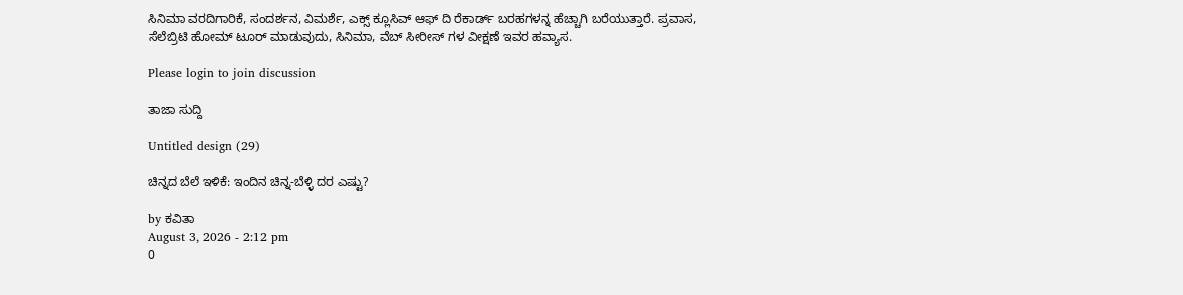ಸಿನಿಮಾ ವರದಿಗಾರಿಕೆ, ಸಂದರ್ಶನ, ವಿಮರ್ಶೆ, ಎಕ್ಸ್ ಕ್ಲೂಸಿವ್ ಆಫ್ ದಿ ರೆಕಾರ್ಡ್ ಬರಹಗಳನ್ನ ಹೆಚ್ಚಾಗಿ ಬರೆಯುತ್ತಾರೆ. ಪ್ರವಾಸ, ಸೆಲೆಬ್ರಿಟಿ ಹೋಮ್ ಟೂರ್ ಮಾಡುವುದು, ಸಿನಿಮಾ, ವೆಬ್ ಸೀರೀಸ್ ಗಳ ವೀಕ್ಷಣೆ ಇವರ ಹವ್ಯಾಸ.

Please login to join discussion

ತಾಜಾ ಸುದ್ದಿ

Untitled design (29)

ಚಿನ್ನದ ಬೆಲೆ ಇಳಿಕೆ: ಇಂದಿನ ಚಿನ್ನ-ಬೆಳ್ಳಿ ದರ ಎಷ್ಟು?

by ಕವಿತಾ
August 3, 2026 - 2:12 pm
0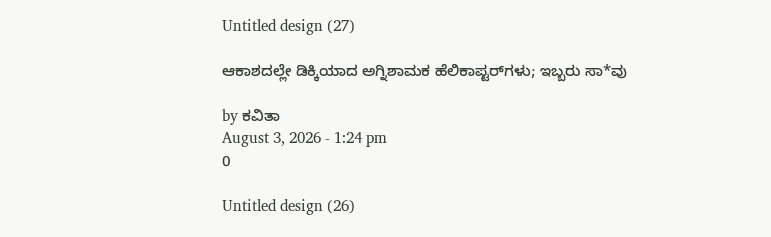Untitled design (27)

ಆಕಾಶದಲ್ಲೇ ಡಿಕ್ಕಿಯಾದ ಅಗ್ನಿಶಾಮಕ ಹೆಲಿಕಾಪ್ಟರ್‌ಗಳು; ಇಬ್ಬರು ಸಾ*ವು

by ಕವಿತಾ
August 3, 2026 - 1:24 pm
0

Untitled design (26)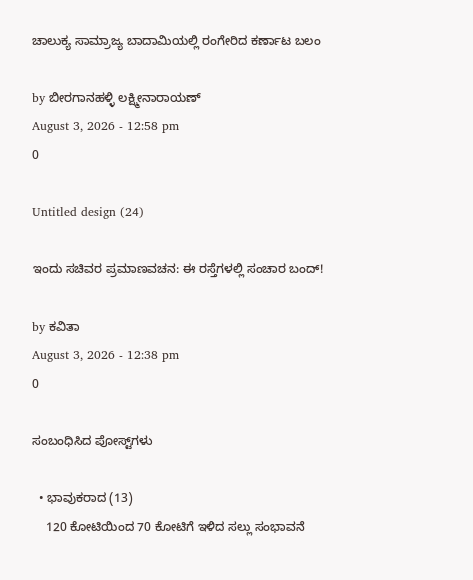ಚಾಲುಕ್ಯ ಸಾಮ್ರಾಜ್ಯ ಬಾದಾಮಿಯಲ್ಲಿ ರಂಗೇರಿದ ಕರ್ಣಾಟ ಬಲಂ

by ಬೀರಗಾನಹಳ್ಳಿ ಲಕ್ಷ್ಮೀನಾರಾಯಣ್
August 3, 2026 - 12:58 pm
0

Untitled design (24)

ಇಂದು ಸಚಿವರ ಪ್ರಮಾಣವಚನ: ಈ ರಸ್ತೆಗಳಲ್ಲಿ ಸಂಚಾರ ಬಂದ್!

by ಕವಿತಾ
August 3, 2026 - 12:38 pm
0

ಸಂಬಂಧಿಸಿದ ಪೋಸ್ಟ್‌ಗಳು

  • ಭಾವುಕರಾದ (13)
    120 ಕೋಟಿಯಿಂದ 70 ಕೋಟಿಗೆ ಇಳಿದ ಸಲ್ಲು ಸಂಭಾವನೆ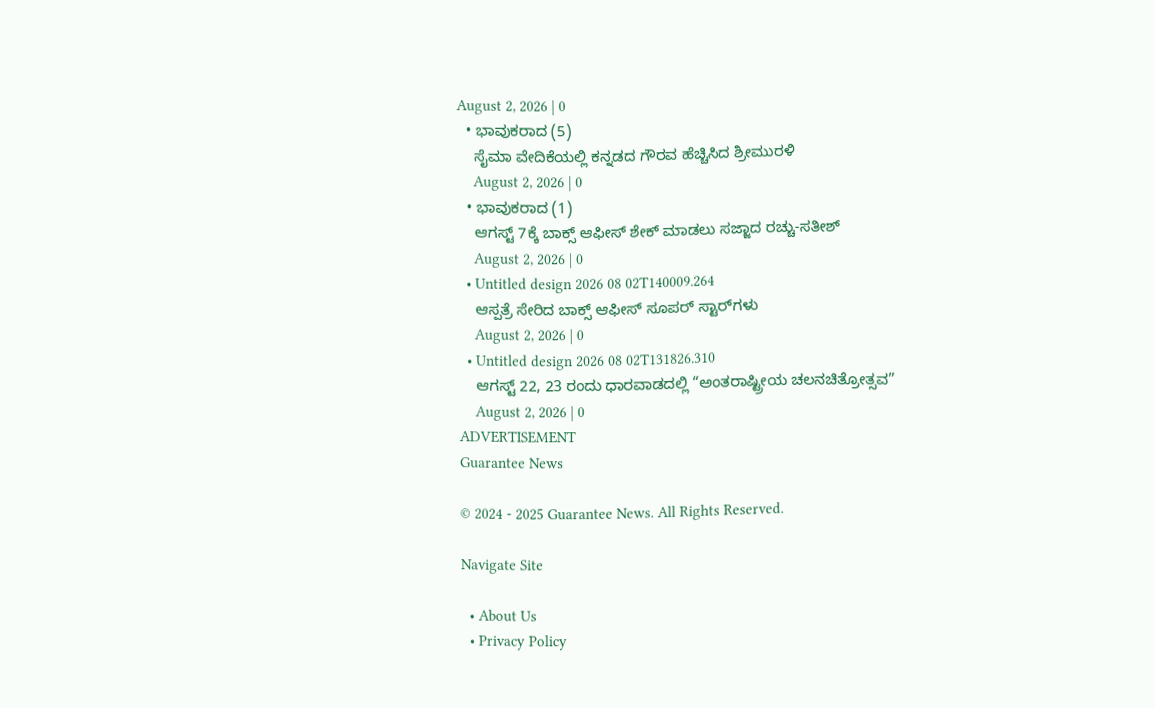August 2, 2026 | 0
  • ಭಾವುಕರಾದ (5)
    ಸೈಮಾ ವೇದಿಕೆಯಲ್ಲಿ ಕನ್ನಡದ ಗೌರವ ಹೆಚ್ಚಿಸಿದ ಶ್ರೀಮುರಳಿ
    August 2, 2026 | 0
  • ಭಾವುಕರಾದ (1)
    ಆಗಸ್ಟ್ 7ಕ್ಕೆ ಬಾಕ್ಸ್ ಆಫೀಸ್ ಶೇಕ್ ಮಾಡಲು ಸಜ್ಜಾದ ರಚ್ಚು-ಸತೀಶ್
    August 2, 2026 | 0
  • Untitled design 2026 08 02T140009.264
    ಆಸ್ಪತ್ರೆ ಸೇರಿದ ಬಾಕ್ಸ್ ಆಫೀಸ್ ಸೂಪರ್ ಸ್ಟಾರ್‌ಗಳು
    August 2, 2026 | 0
  • Untitled design 2026 08 02T131826.310
    ಆಗಸ್ಟ್ 22, 23 ರಂದು ಧಾರವಾಡದಲ್ಲಿ “ಅಂತರಾಷ್ಟ್ರೀಯ ಚಲನಚಿತ್ರೋತ್ಸವ”
    August 2, 2026 | 0
ADVERTISEMENT
Guarantee News

© 2024 - 2025 Guarantee News. All Rights Reserved.

Navigate Site

  • About Us
  • Privacy Policy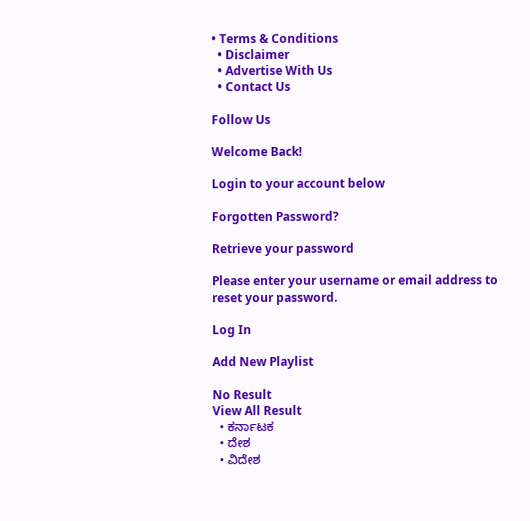• Terms & Conditions
  • Disclaimer
  • Advertise With Us
  • Contact Us

Follow Us

Welcome Back!

Login to your account below

Forgotten Password?

Retrieve your password

Please enter your username or email address to reset your password.

Log In

Add New Playlist

No Result
View All Result
  • ಕರ್ನಾಟಕ
  • ದೇಶ
  • ವಿದೇಶ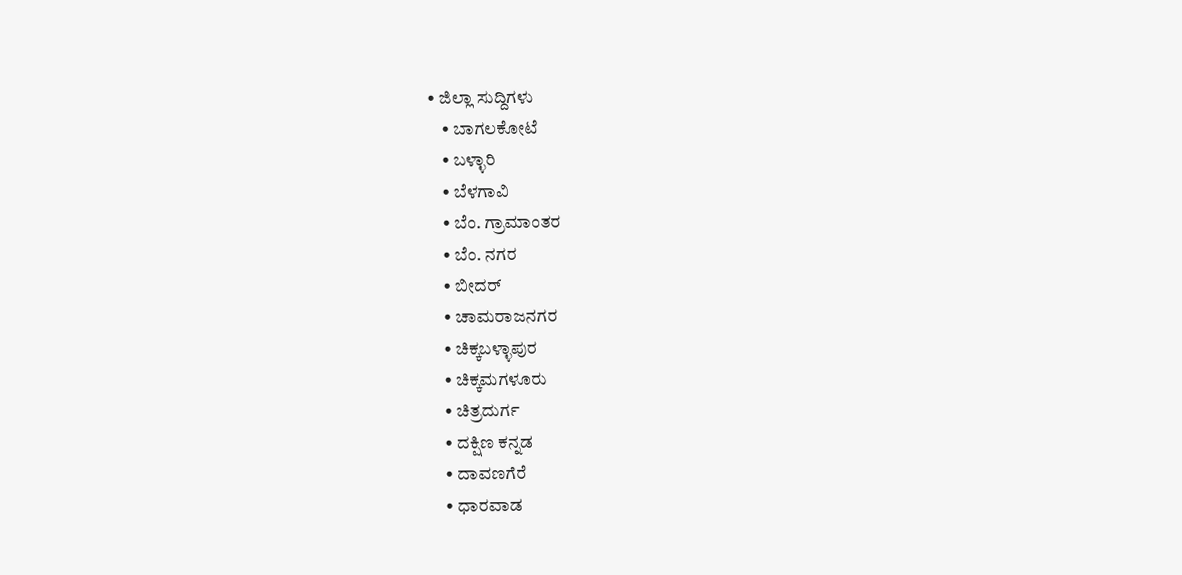• ಜಿಲ್ಲಾ ಸುದ್ದಿಗಳು
    • ಬಾಗಲಕೋಟೆ
    • ಬಳ್ಳಾರಿ
    • ಬೆಳಗಾವಿ
    • ಬೆಂ. ಗ್ರಾಮಾಂತರ
    • ಬೆಂ. ನಗರ
    • ಬೀದರ್
    • ಚಾಮರಾಜನಗರ
    • ಚಿಕ್ಕಬಳ್ಳಾಪುರ
    • ಚಿಕ್ಕಮಗಳೂರು
    • ಚಿತ್ರದುರ್ಗ
    • ದಕ್ಷಿಣ ಕನ್ನಡ
    • ದಾವಣಗೆರೆ
    • ಧಾರವಾಡ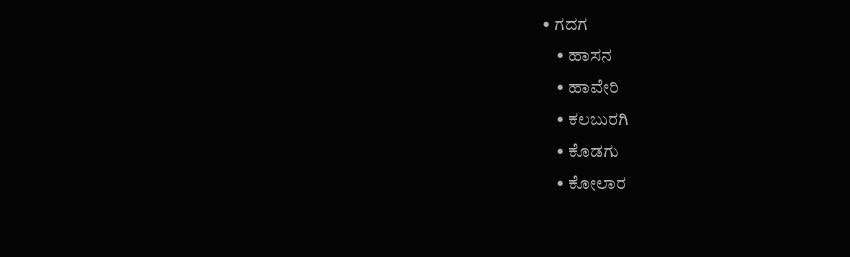• ಗದಗ
    • ಹಾಸನ
    • ಹಾವೇರಿ
    • ಕಲಬುರಗಿ
    • ಕೊಡಗು
    • ಕೋಲಾರ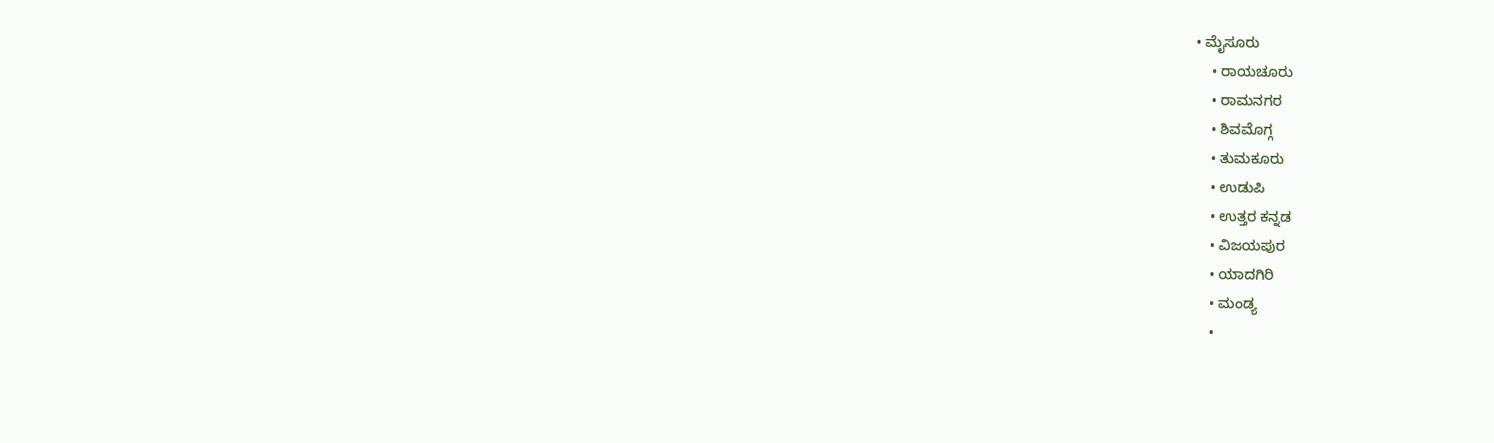• ಮೈಸೂರು
    • ರಾಯಚೂರು
    • ರಾಮನಗರ
    • ಶಿವಮೊಗ್ಗ
    • ತುಮಕೂರು
    • ಉಡುಪಿ
    • ಉತ್ತರ ಕನ್ನಡ
    • ವಿಜಯಪುರ
    • ಯಾದಗಿರಿ
    • ಮಂಡ್ಯ
    •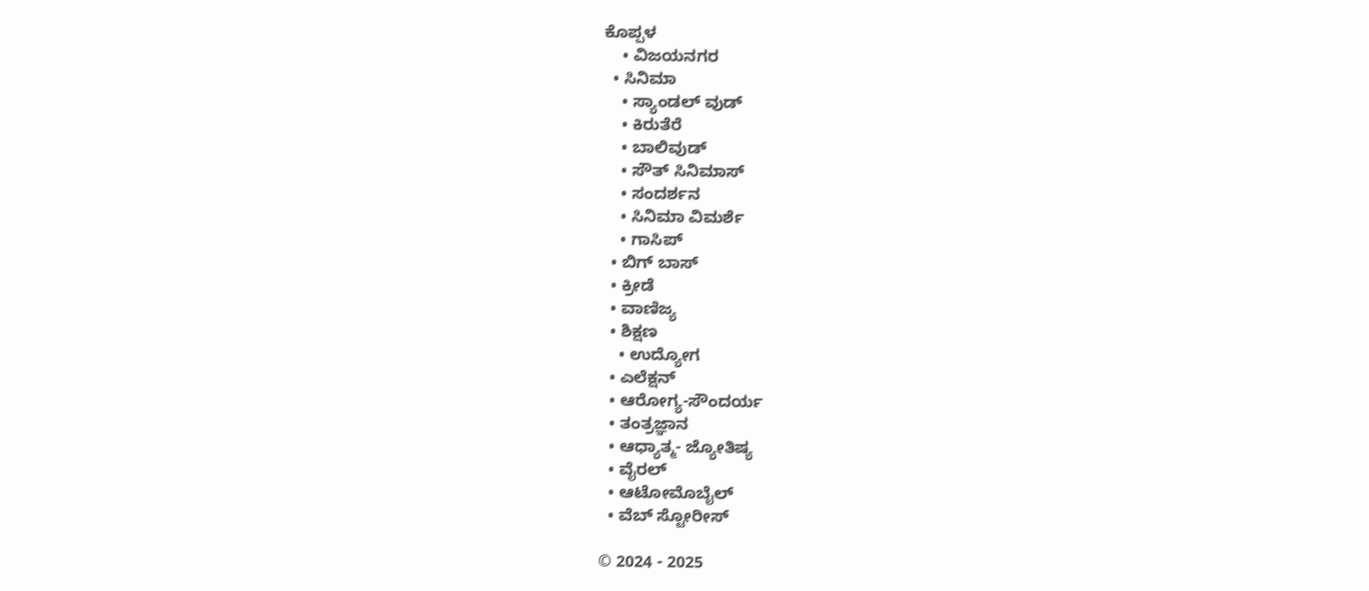ಕೊಪ್ಪಳ
    • ವಿಜಯನಗರ
  • ಸಿನಿಮಾ
    • ಸ್ಯಾಂಡಲ್ ವುಡ್
    • ಕಿರುತೆರೆ
    • ಬಾಲಿವುಡ್
    • ಸೌತ್ ಸಿನಿಮಾಸ್
    • ಸಂದರ್ಶನ
    • ಸಿನಿಮಾ ವಿಮರ್ಶೆ
    • ಗಾಸಿಪ್
  • ಬಿಗ್ ಬಾಸ್
  • ಕ್ರೀಡೆ
  • ವಾಣಿಜ್ಯ
  • ಶಿಕ್ಷಣ
    • ಉದ್ಯೋಗ
  • ಎಲೆಕ್ಷನ್
  • ಆರೋಗ್ಯ-ಸೌಂದರ್ಯ
  • ತಂತ್ರಜ್ಞಾನ
  • ಆಧ್ಯಾತ್ಮ- ಜ್ಯೋತಿಷ್ಯ
  • ವೈರಲ್
  • ಆಟೋಮೊಬೈಲ್
  • ವೆಬ್ ಸ್ಟೋರೀಸ್

© 2024 - 2025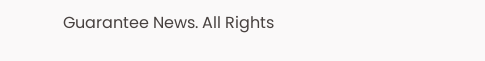Guarantee News. All Rights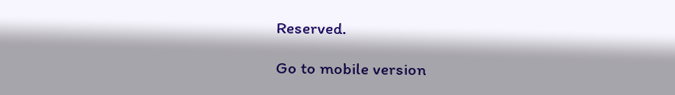Reserved.

Go to mobile version